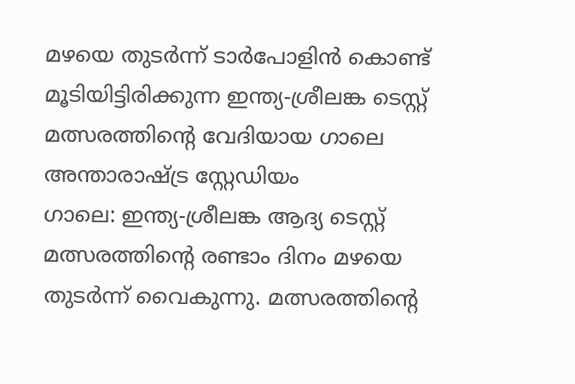മഴയെ തുടർന്ന് ടാർപോളിൻ കൊണ്ട് മൂടിയിട്ടിരിക്കുന്ന ഇന്ത്യ-ശ്രീലങ്ക ടെസ്റ്റ് മത്സരത്തിന്റെ വേദിയായ ഗാലെ അന്താരാഷ്ട്ര സ്റ്റേഡിയം
ഗാലെ: ഇന്ത്യ-ശ്രീലങ്ക ആദ്യ ടെസ്റ്റ് മത്സരത്തിന്റെ രണ്ടാം ദിനം മഴയെ തുടർന്ന് വൈകുന്നു. മത്സരത്തിന്റെ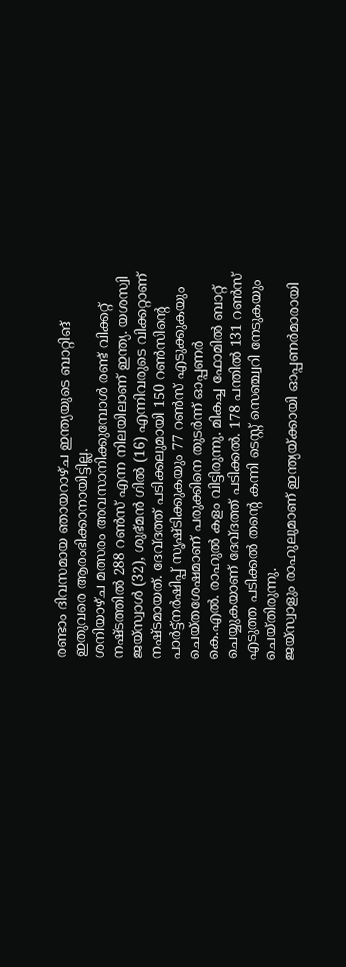രണ്ടാം ദിവസമായ ഞായറാഴ്ച ഇന്ത്യയുടെ ബാറ്റിങ് ഇതുവരെ ആരംഭിക്കാനായിട്ടില്ല.
ശനിയാഴ്ച മത്സരം അവസാനിക്കുമ്പോൾ രണ്ട് വിക്കറ്റ് നഷ്ടത്തിൽ 288 റൺസ് എന്ന നിലയിലാണ് ഇന്ത്യ. യശസ്വി ജയ്സ്വാൾ (32), ശുഭ്മൻ ഗിൽ (16) എന്നിവരുടെ വിക്കറ്റാണ് നഷ്ടമായത്. ദേവ്ദത്ത് പടിക്കലുമായി 150 റൺസിന്റെ പാർട്ട്നർഷിപ്പ് സൃഷ്ടിക്കുകയും 77 റൺസ് എടുക്കുകയും ചെയ്തശേഷമാണ് പരുക്കിനെ തുടർന്ന് ഓപ്പണർ കെ.എൽ. രാഹുൽ കളം വിട്ടിരുന്നു. മികച്ച ഫോമിൽ ബാറ്റ് ചെയ്യുകയാണ് ദേവ്ദത്ത് പടിക്കൽ. 178 പന്തിൽ 131 റൺസ് എടുത്ത പടിക്കൽ തന്റെ കന്നി ടെസ്റ്റ് സെഞ്ച്വറി നേടുകയും ചെയ്തിരുന്നു.
ജയ്സ്വാളും രാഹുലുമാണ് ഇന്ത്യയ്ക്കായി ഓപ്പണർമാരായി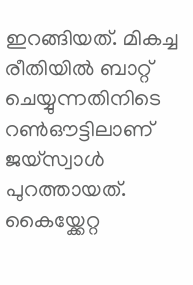ഇറങ്ങിയത്. മികച്ച രീതിയിൽ ബാറ്റ് ചെയ്യുന്നതിനിടെ റൺഔട്ടിലാണ് ജയ്സ്വാൾ പുറത്തായത്. കൈയ്ക്കേറ്റ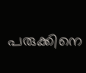പരുക്കിനെ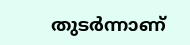തുടർന്നാണ്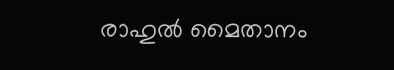രാഹുൽ മൈതാനം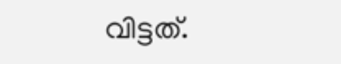വിട്ടത്.